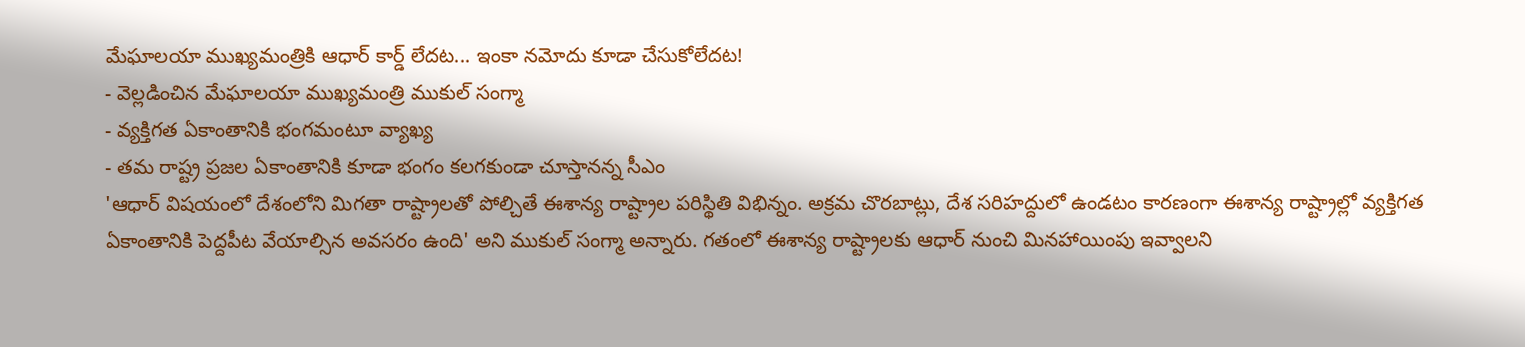మేఘాలయా ముఖ్యమంత్రికి ఆధార్ కార్డ్ లేదట... ఇంకా నమోదు కూడా చేసుకోలేదట!
- వెల్లడించిన మేఘాలయా ముఖ్యమంత్రి ముకుల్ సంగ్మా
- వ్యక్తిగత ఏకాంతానికి భంగమంటూ వ్యాఖ్య
- తమ రాష్ట్ర ప్రజల ఏకాంతానికి కూడా భంగం కలగకుండా చూస్తానన్న సీఎం
'ఆధార్ విషయంలో దేశంలోని మిగతా రాష్ట్రాలతో పోల్చితే ఈశాన్య రాష్ట్రాల పరిస్థితి విభిన్నం. అక్రమ చొరబాట్లు, దేశ సరిహద్దులో ఉండటం కారణంగా ఈశాన్య రాష్ట్రాల్లో వ్యక్తిగత ఏకాంతానికి పెద్దపీట వేయాల్సిన అవసరం ఉంది' అని ముకుల్ సంగ్మా అన్నారు. గతంలో ఈశాన్య రాష్ట్రాలకు ఆధార్ నుంచి మినహాయింపు ఇవ్వాలని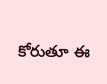కోరుతూ ఈ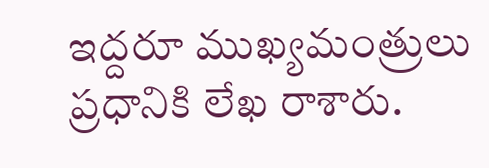ఇద్దరూ ముఖ్యమంత్రులు ప్రధానికి లేఖ రాశారు.